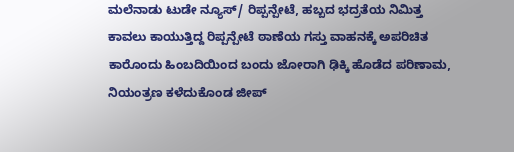ಮಲೆನಾಡು ಟುಡೇ ನ್ಯೂಸ್/ ರಿಪ್ಪನ್ಪೇಟೆ, ಹಬ್ಬದ ಭದ್ರತೆಯ ನಿಮಿತ್ತ ಕಾವಲು ಕಾಯುತ್ತಿದ್ದ ರಿಪ್ಪನ್ಪೇಟೆ ಠಾಣೆಯ ಗಸ್ತು ವಾಹನಕ್ಕೆ ಅಪರಿಚಿತ ಕಾರೊಂದು ಹಿಂಬದಿಯಿಂದ ಬಂದು ಜೋರಾಗಿ ಢಿಕ್ಕಿ ಹೊಡೆದ ಪರಿಣಾಮ, ನಿಯಂತ್ರಣ ಕಳೆದುಕೊಂಡ ಜೀಪ್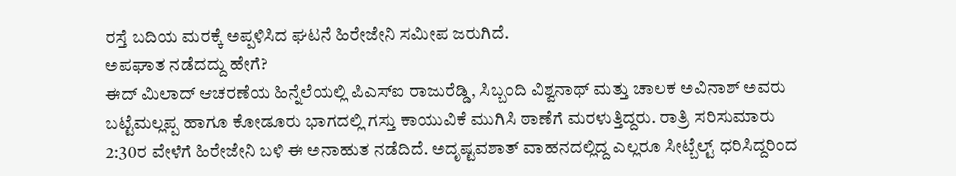ರಸ್ತೆ ಬದಿಯ ಮರಕ್ಕೆ ಅಪ್ಪಳಿಸಿದ ಘಟನೆ ಹಿರೇಜೇನಿ ಸಮೀಪ ಜರುಗಿದೆ.
ಅಪಘಾತ ನಡೆದದ್ದು ಹೇಗೆ?
ಈದ್ ಮಿಲಾದ್ ಆಚರಣೆಯ ಹಿನ್ನೆಲೆಯಲ್ಲಿ ಪಿಎಸ್ಐ ರಾಜುರೆಡ್ಡಿ, ಸಿಬ್ಬಂದಿ ವಿಶ್ವನಾಥ್ ಮತ್ತು ಚಾಲಕ ಅವಿನಾಶ್ ಅವರು ಬಟ್ಟೆಮಲ್ಲಪ್ಪ ಹಾಗೂ ಕೋಡೂರು ಭಾಗದಲ್ಲಿ ಗಸ್ತು ಕಾಯುವಿಕೆ ಮುಗಿಸಿ ಠಾಣೆಗೆ ಮರಳುತ್ತಿದ್ದರು. ರಾತ್ರಿ ಸರಿಸುಮಾರು 2:30ರ ವೇಳೆಗೆ ಹಿರೇಜೇನಿ ಬಳಿ ಈ ಅನಾಹುತ ನಡೆದಿದೆ. ಅದೃಷ್ಟವಶಾತ್ ವಾಹನದಲ್ಲಿದ್ದ ಎಲ್ಲರೂ ಸೀಟ್ಬೆಲ್ಟ್ ಧರಿಸಿದ್ದರಿಂದ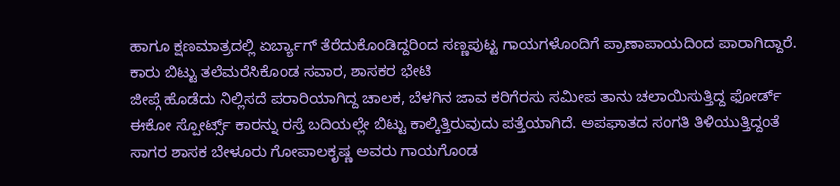ಹಾಗೂ ಕ್ಷಣಮಾತ್ರದಲ್ಲಿ ಏರ್ಬ್ಯಾಗ್ ತೆರೆದುಕೊಂಡಿದ್ದರಿಂದ ಸಣ್ಣಪುಟ್ಟ ಗಾಯಗಳೊಂದಿಗೆ ಪ್ರಾಣಾಪಾಯದಿಂದ ಪಾರಾಗಿದ್ದಾರೆ.
ಕಾರು ಬಿಟ್ಟು ತಲೆಮರೆಸಿಕೊಂಡ ಸವಾರ, ಶಾಸಕರ ಭೇಟಿ
ಜೀಪ್ಗೆ ಹೊಡೆದು ನಿಲ್ಲಿಸದೆ ಪರಾರಿಯಾಗಿದ್ದ ಚಾಲಕ, ಬೆಳಗಿನ ಜಾವ ಕರಿಗೆರಸು ಸಮೀಪ ತಾನು ಚಲಾಯಿಸುತ್ತಿದ್ದ ಫೋರ್ಡ್ ಈಕೋ ಸ್ಪೋರ್ಟ್ಸ್ ಕಾರನ್ನು ರಸ್ತೆ ಬದಿಯಲ್ಲೇ ಬಿಟ್ಟು ಕಾಲ್ಕಿತ್ತಿರುವುದು ಪತ್ತೆಯಾಗಿದೆ. ಅಪಘಾತದ ಸಂಗತಿ ತಿಳಿಯುತ್ತಿದ್ದಂತೆ ಸಾಗರ ಶಾಸಕ ಬೇಳೂರು ಗೋಪಾಲಕೃಷ್ಣ ಅವರು ಗಾಯಗೊಂಡ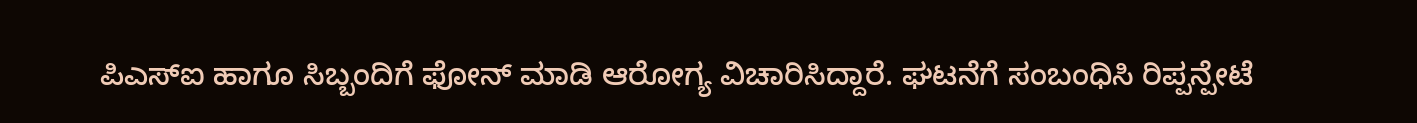ಪಿಎಸ್ಐ ಹಾಗೂ ಸಿಬ್ಬಂದಿಗೆ ಫೋನ್ ಮಾಡಿ ಆರೋಗ್ಯ ವಿಚಾರಿಸಿದ್ದಾರೆ. ಘಟನೆಗೆ ಸಂಬಂಧಿಸಿ ರಿಪ್ಪನ್ಪೇಟೆ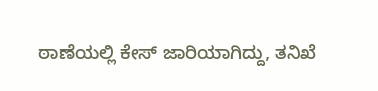ಠಾಣೆಯಲ್ಲಿ ಕೇಸ್ ಜಾರಿಯಾಗಿದ್ದು, ತನಿಖೆ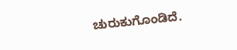ಚುರುಕುಗೊಂಡಿದೆ.